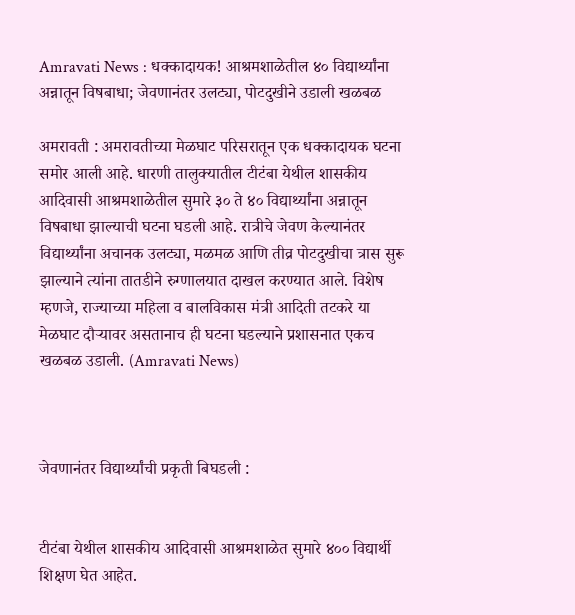Amravati News : धक्कादायक! आश्रमशाळेतील ४० विद्यार्थ्यांना अन्नातून विषबाधा; जेवणानंतर उलट्या, पोटदुखीने उडाली खळबळ

अमरावती : अमरावतीच्या मेळघाट परिसरातून एक धक्कादायक घटना समोर आली आहे. धारणी तालुक्यातील टीटंबा येथील शासकीय आदिवासी आश्रमशाळेतील सुमारे ३० ते ४० विद्यार्थ्यांना अन्नातून विषबाधा झाल्याची घटना घडली आहे. रात्रीचे जेवण केल्यानंतर विद्यार्थ्यांना अचानक उलट्या, मळमळ आणि तीव्र पोटदुखीचा त्रास सुरू झाल्याने त्यांना तातडीने रुग्णालयात दाखल करण्यात आले. विशेष म्हणजे, राज्याच्या महिला व बालविकास मंत्री आदिती तटकरे या मेळघाट दौऱ्यावर असतानाच ही घटना घडल्याने प्रशासनात एकच खळबळ उडाली. (Amravati News)



जेवणानंतर विद्यार्थ्यांची प्रकृती बिघडली :


टीटंबा येथील शासकीय आदिवासी आश्रमशाळेत सुमारे ४०० विद्यार्थी शिक्षण घेत आहेत.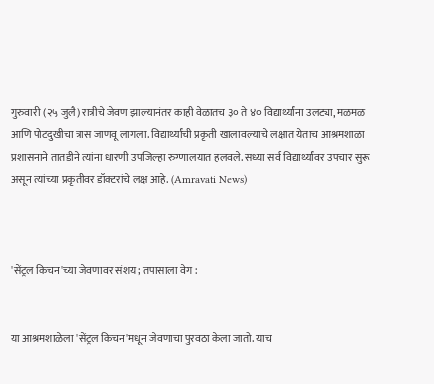गुरुवारी (२५ जुलै) रात्रीचे जेवण झाल्यानंतर काही वेळातच ३० ते ४० विद्यार्थ्यांना उलट्या, मळमळ आणि पोटदुखीचा त्रास जाणवू लागला. विद्यार्थ्यांची प्रकृती खालावल्याचे लक्षात येताच आश्रमशाळा प्रशासनाने तातडीने त्यांना धारणी उपजिल्हा रुग्णालयात हलवले. सध्या सर्व विद्यार्थ्यांवर उपचार सुरू असून त्यांच्या प्रकृतीवर डॉक्टरांचे लक्ष आहे. (Amravati News)



'सेंट्रल किचन'च्या जेवणावर संशय; तपासाला वेग :


या आश्रमशाळेला 'सेंट्रल किचन'मधून जेवणाचा पुरवठा केला जातो. याच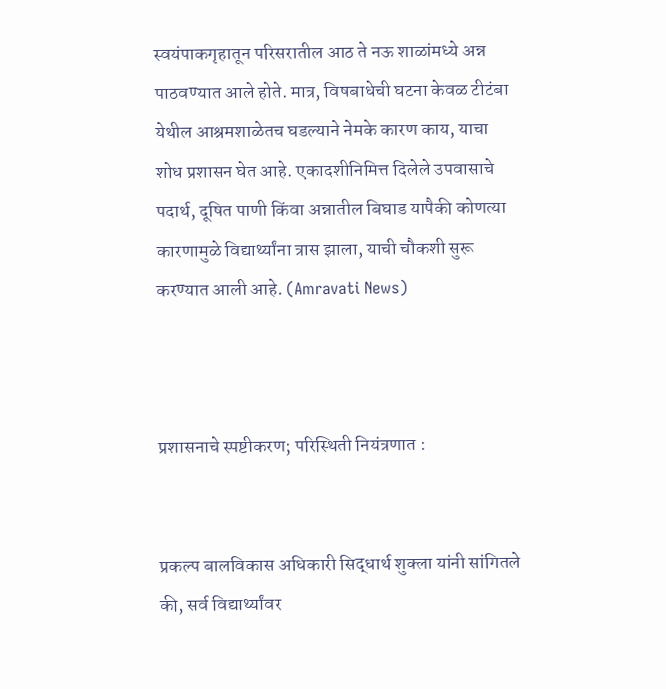स्वयंपाकगृहातून परिसरातील आठ ते नऊ शाळांमध्ये अन्न पाठवण्यात आले होते. मात्र, विषबाधेची घटना केवळ टीटंबा येथील आश्रमशाळेतच घडल्याने नेमके कारण काय, याचा शोध प्रशासन घेत आहे. एकादशीनिमित्त दिलेले उपवासाचे पदार्थ, दूषित पाणी किंवा अन्नातील बिघाड यापैकी कोणत्या कारणामुळे विद्यार्थ्यांना त्रास झाला, याची चौकशी सुरू करण्यात आली आहे. (Amravati News)



प्रशासनाचे स्पष्टीकरण; परिस्थिती नियंत्रणात :


प्रकल्प बालविकास अधिकारी सिद्धार्थ शुक्ला यांनी सांगितले की, सर्व विद्यार्थ्यांवर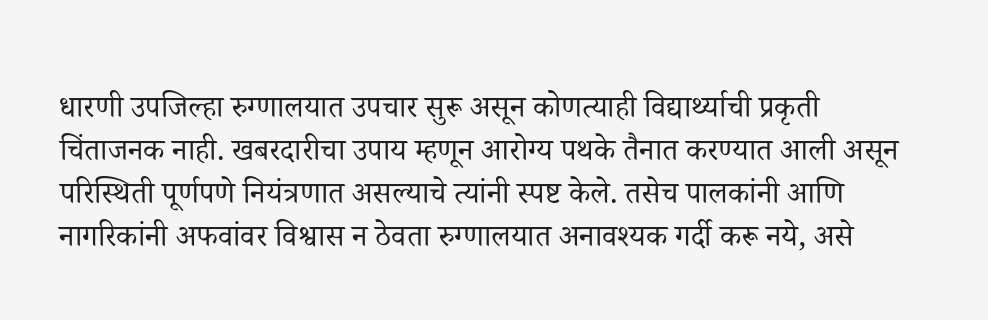धारणी उपजिल्हा रुग्णालयात उपचार सुरू असून कोणत्याही विद्यार्थ्याची प्रकृती चिंताजनक नाही. खबरदारीचा उपाय म्हणून आरोग्य पथके तैनात करण्यात आली असून परिस्थिती पूर्णपणे नियंत्रणात असल्याचे त्यांनी स्पष्ट केले. तसेच पालकांनी आणि नागरिकांनी अफवांवर विश्वास न ठेवता रुग्णालयात अनावश्यक गर्दी करू नये, असे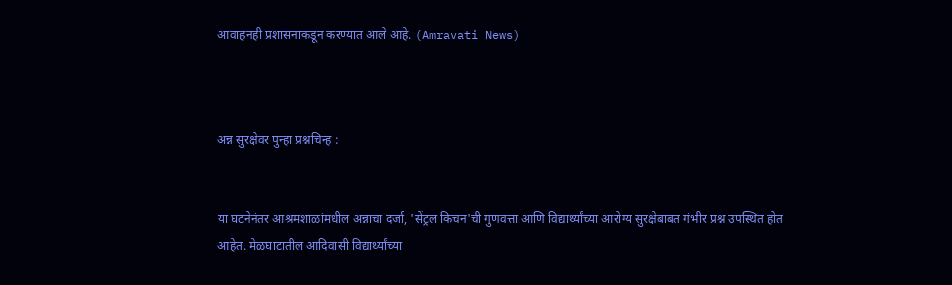आवाहनही प्रशासनाकडून करण्यात आले आहे. (Amravati News)



अन्न सुरक्षेवर पुन्हा प्रश्नचिन्ह :


या घटनेनंतर आश्रमशाळांमधील अन्नाचा दर्जा, 'सेंट्रल किचन'ची गुणवत्ता आणि विद्यार्थ्यांच्या आरोग्य सुरक्षेबाबत गंभीर प्रश्न उपस्थित होत आहेत. मेळघाटातील आदिवासी विद्यार्थ्यांच्या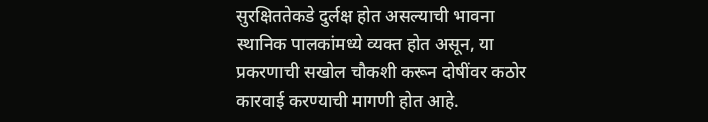सुरक्षिततेकडे दुर्लक्ष होत असल्याची भावना स्थानिक पालकांमध्ये व्यक्त होत असून, या प्रकरणाची सखोल चौकशी करून दोषींवर कठोर कारवाई करण्याची मागणी होत आहे.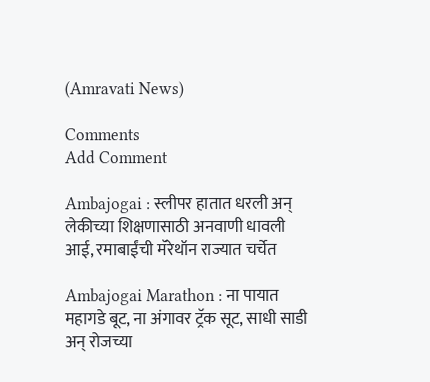(Amravati News)

Comments
Add Comment

Ambajogai : स्लीपर हातात धरली अन् लेकीच्या शिक्षणासाठी अनवाणी धावली आई, रमाबाईंची मॅरेथॉन राज्यात चर्चेत

Ambajogai Marathon : ना पायात महागडे बूट, ना अंगावर ट्रॅक सूट, साधी साडी अन् रोजच्या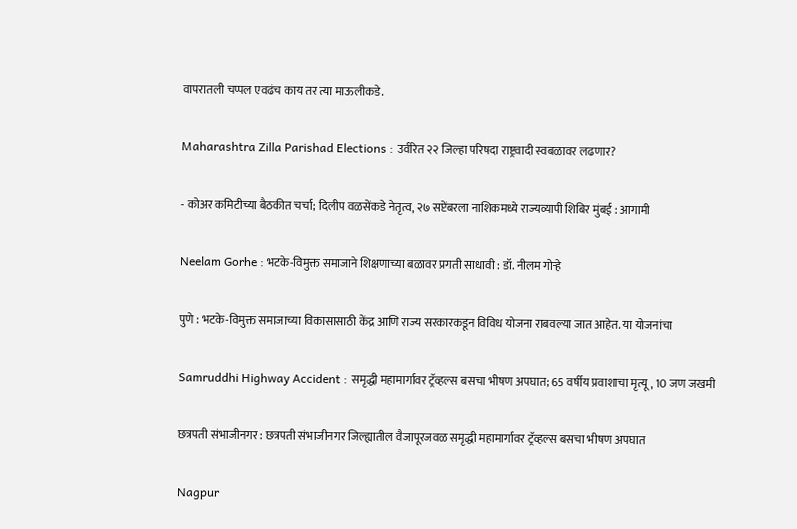वापरातली चप्पल एवढंच काय तर त्या माऊलीकडे.

Maharashtra Zilla Parishad Elections : उर्वरित २२ जिल्हा परिषदा राष्ट्रवादी स्वबळावर लढणार?

- कोअर कमिटीच्या बैठकीत चर्चा; दिलीप वळसेंकडे नेतृत्व, २७ सप्टेंबरला नाशिकमध्ये राज्यव्यापी शिबिर मुंबई : आगामी

Neelam Gorhe : भटके-विमुक्त समाजाने शिक्षणाच्या बळावर प्रगती साधावी : डॉ. नीलम गोऱ्हे

पुणे : भटके-विमुक्त समाजाच्या विकासासाठी केंद्र आणि राज्य सरकारकडून विविध योजना राबवल्या जात आहेत. या योजनांचा

Samruddhi Highway Accident : समृद्धी महामार्गावर ट्रॅव्हल्स बसचा भीषण अपघात; 65 वर्षीय प्रवाशाचा मृत्यू, 10 जण जखमी

छत्रपती संभाजीनगर : छत्रपती संभाजीनगर जिल्ह्यातील वैजापूरजवळ समृद्धी महामार्गावर ट्रॅव्हल्स बसचा भीषण अपघात

Nagpur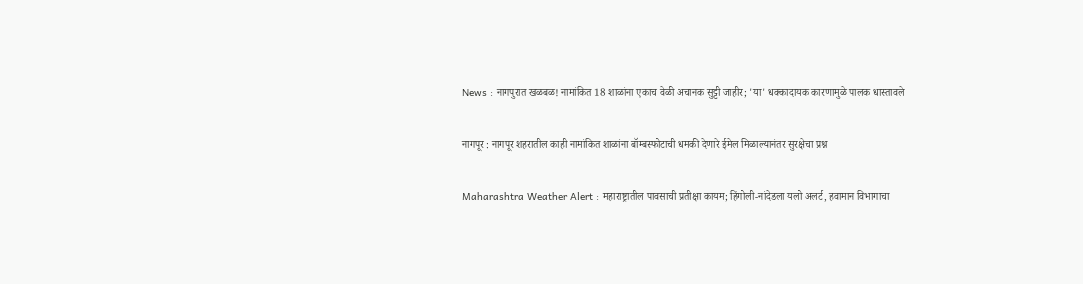News : नागपुरात खळबळ! नामांकित 18 शाळांना एकाच वेळी अचानक सुट्टी जाहीर; 'या' धक्कादायक कारणामुळे पालक धास्तावले

नागपूर : नागपूर शहरातील काही नामांकित शाळांना बॉम्बस्फोटाची धमकी देणारे ईमेल मिळाल्यानंतर सुरक्षेचा प्रश्न

Maharashtra Weather Alert : महाराष्ट्रातील पावसाची प्रतीक्षा कायम; हिंगोली-नांदेडला यलो अलर्ट, हवामान विभागाचा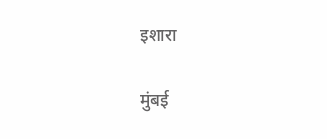इशारा

मुंबई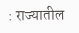: राज्यातील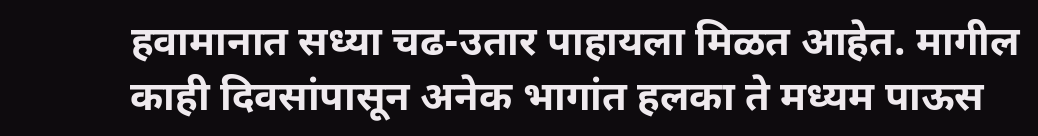हवामानात सध्या चढ-उतार पाहायला मिळत आहेत. मागील काही दिवसांपासून अनेक भागांत हलका ते मध्यम पाऊस